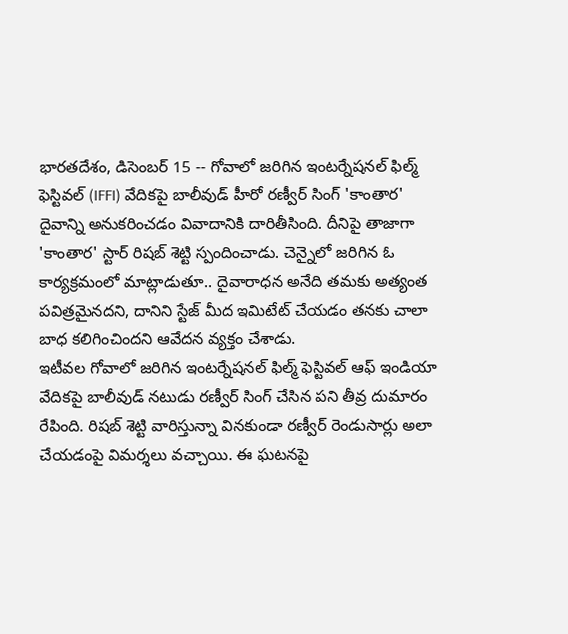భారతదేశం, డిసెంబర్ 15 -- గోవాలో జరిగిన ఇంటర్నేషనల్ ఫిల్మ్ ఫెస్టివల్ (IFFI) వేదికపై బాలీవుడ్ హీరో రణ్వీర్ సింగ్ 'కాంతార' దైవాన్ని అనుకరించడం వివాదానికి దారితీసింది. దీనిపై తాజాగా 'కాంతార' స్టార్ రిషబ్ శెట్టి స్పందించాడు. చెన్నైలో జరిగిన ఓ కార్యక్రమంలో మాట్లాడుతూ.. దైవారాధన అనేది తమకు అత్యంత పవిత్రమైనదని, దానిని స్టేజ్ మీద ఇమిటేట్ చేయడం తనకు చాలా బాధ కలిగించిందని ఆవేదన వ్యక్తం చేశాడు.
ఇటీవల గోవాలో జరిగిన ఇంటర్నేషనల్ ఫిల్మ్ ఫెస్టివల్ ఆఫ్ ఇండియా వేదికపై బాలీవుడ్ నటుడు రణ్వీర్ సింగ్ చేసిన పని తీవ్ర దుమారం రేపింది. రిషబ్ శెట్టి వారిస్తున్నా వినకుండా రణ్వీర్ రెండుసార్లు అలా చేయడంపై విమర్శలు వచ్చాయి. ఈ ఘటనపై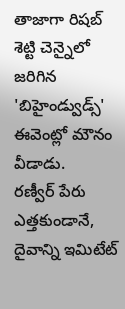తాజాగా రిషబ్ శెట్టి చెన్నైలో జరిగిన 'బిహైండ్వుడ్స్' ఈవెంట్లో మౌనం వీడాడు.
రణ్వీర్ పేరు ఎత్తకుండానే, దైవాన్ని ఇమిటేట్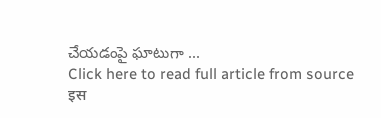చేయడంపై ఘాటుగా ...
Click here to read full article from source
इस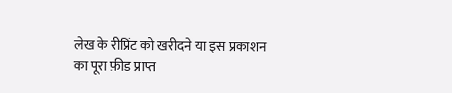लेख के रीप्रिंट को खरीदने या इस प्रकाशन का पूरा फ़ीड प्राप्त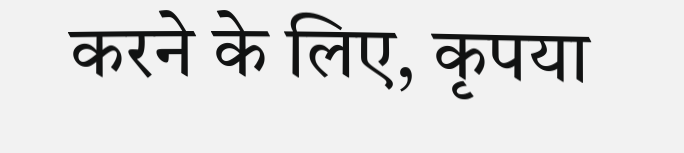करने के लिए, कृपया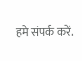हमे संपर्क करें.